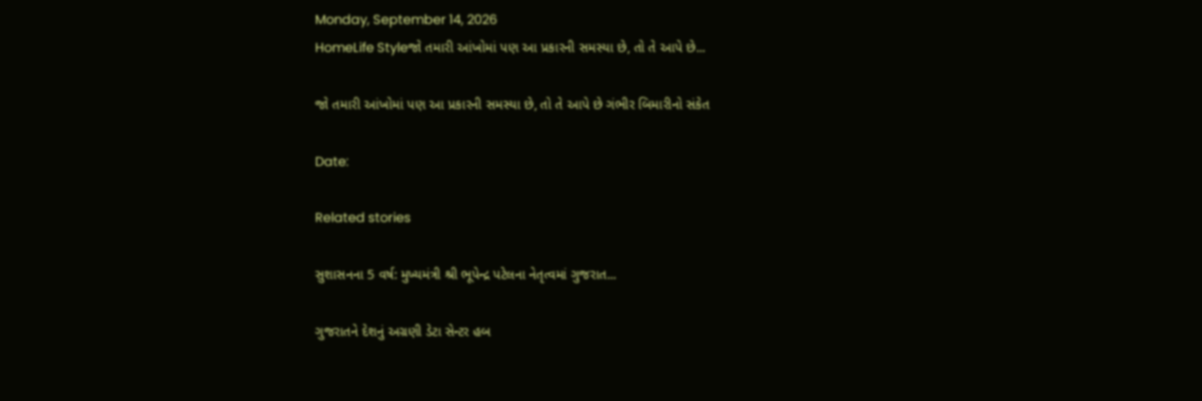Monday, September 14, 2026
HomeLife Styleજો તમારી આંખોમાં પણ આ પ્રકારની સમસ્યા છે, તો તે આપે છે...

જો તમારી આંખોમાં પણ આ પ્રકારની સમસ્યા છે, તો તે આપે છે ગંભીર બિમારીનો સંકેત

Date:

Related stories

સુશાસનના 5 વર્ષ: મુખ્યમંત્રી શ્રી ભૂપેન્દ્ર પટેલના નેતૃત્વમાં ગુજરાત...

ગુજરાતને દેશનું અગ્રણી ડેટા સેન્ટર હબ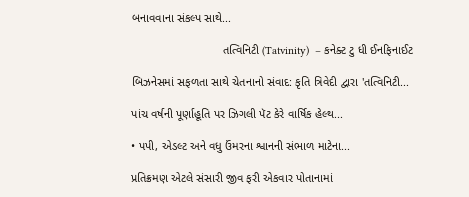બનાવવાના સંકલ્પ સાથે...

                            તત્વિનિટી (Tatvinity)  – કનેક્ટ ટુ ધી ઈનફિનાઈટ

બિઝનેસમાં સફળતા સાથે ચેતનાનો સંવાદ: કૃતિ ત્રિવેદી દ્વારા 'તત્વિનિટી...

પાંચ વર્ષની પૂર્ણાહૂતિ પર ઝિગલી પૅટ કેરે વાર્ષિક હેલ્થ...

• પપી, એડલ્ટ અને વધુ ઉંમરના શ્વાનની સંભાળ માટેના...

પ્રતિક્રમણ એટલે સંસારી જીવ ફરી એકવાર પોતાનામાં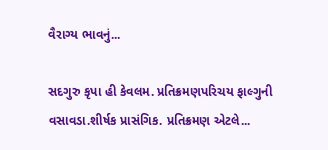વૈરાગ્ય ભાવનું...

સદગુરુ કૃપા હી કેવલમ. પ્રતિક્રમણપરિચય ફાલ્ગુની વસાવડા.શીર્ષક પ્રાસંગિક. પ્રતિક્રમણ એટલે...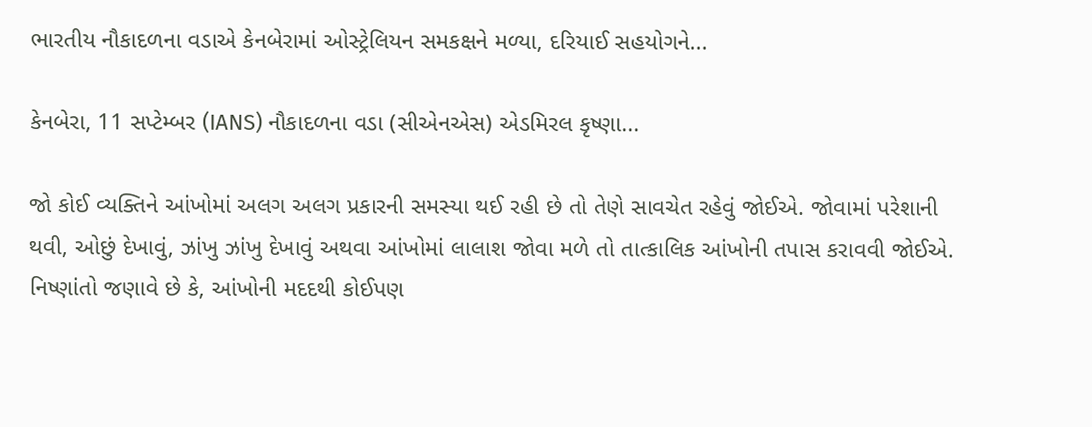ભારતીય નૌકાદળના વડાએ કેનબેરામાં ઓસ્ટ્રેલિયન સમકક્ષને મળ્યા, દરિયાઈ સહયોગને...

કેનબેરા, 11 સપ્ટેમ્બર (IANS) નૌકાદળના વડા (સીએનએસ) એડમિરલ કૃષ્ણા...

જો કોઈ વ્યક્તિને આંખોમાં અલગ અલગ પ્રકારની સમસ્યા થઈ રહી છે તો તેણે સાવચેત રહેવું જોઈએ. જોવામાં પરેશાની થવી, ઓછું દેખાવું, ઝાંખુ ઝાંખુ દેખાવું અથવા આંખોમાં લાલાશ જોવા મળે તો તાત્કાલિક આંખોની તપાસ કરાવવી જોઈએ. નિષ્ણાંતો જણાવે છે કે, આંખોની મદદથી કોઈપણ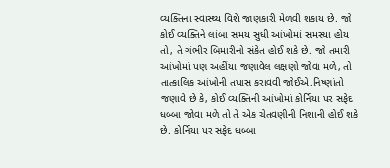વ્યક્તિના સ્વાસ્થ્ય વિશે જાણકારી મેળવી શકાય છે. જો કોઈ વ્યક્તિને લાંબા સમય સુધી આંખોમાં સમસ્યા હોય તો, તે ગંભીર બિમારીનો સંકેત હોઈ શકે છે. જો તમારી આંખોમાં પણ અહીંયા જણાવેલ લક્ષણો જોવા મળે, તો તાત્કાલિક આંખોની તપાસ કરાવવી જોઈએ.નિષ્ણાંતો જણાવે છે કે, કોઈ વ્યક્તિની આંખોમાં કોર્નિયા પર સફેદ ધબ્બા જોવા મળે તો તે એક ચેતવણીની નિશાની હોઈ શકે છે. કોર્નિયા પર સફેદ ધબ્બા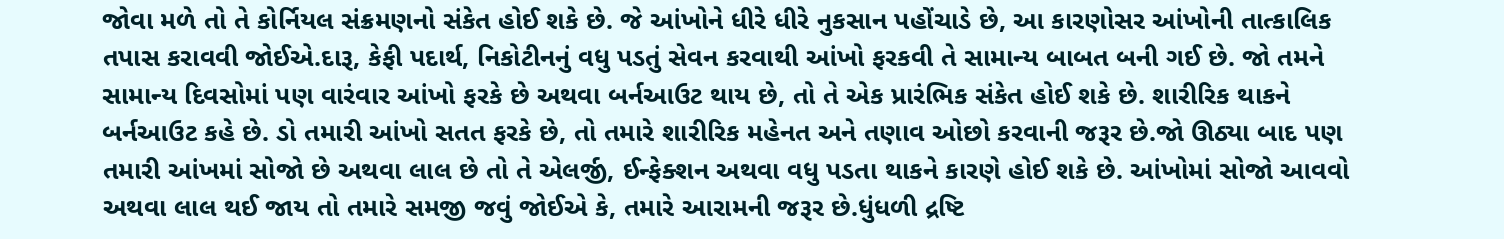જોવા મળે તો તે કોર્નિયલ સંક્રમણનો સંકેત હોઈ શકે છે. જે આંખોને ધીરે ધીરે નુકસાન પહોંચાડે છે, આ કારણોસર આંખોની તાત્કાલિક તપાસ કરાવવી જોઈએ.દારૂ, કેફી પદાર્થ, નિકોટીનનું વધુ પડતું સેવન કરવાથી આંખો ફરકવી તે સામાન્ય બાબત બની ગઈ છે. જો તમને સામાન્ય દિવસોમાં પણ વારંવાર આંખો ફરકે છે અથવા બર્નઆઉટ થાય છે, તો તે એક પ્રારંભિક સંકેત હોઈ શકે છે. શારીરિક થાકને બર્નઆઉટ કહે છે. ડો તમારી આંખો સતત ફરકે છે, તો તમારે શારીરિક મહેનત અને તણાવ ઓછો કરવાની જરૂર છે.જો ઊઠ્યા બાદ પણ તમારી આંખમાં સોજો છે અથવા લાલ છે તો તે એલર્જી, ઈન્ફેક્શન અથવા વધુ પડતા થાકને કારણે હોઈ શકે છે. આંખોમાં સોજો આવવો અથવા લાલ થઈ જાય તો તમારે સમજી જવું જોઈએ કે, તમારે આરામની જરૂર છે.ધુંધળી દ્રષ્ટિ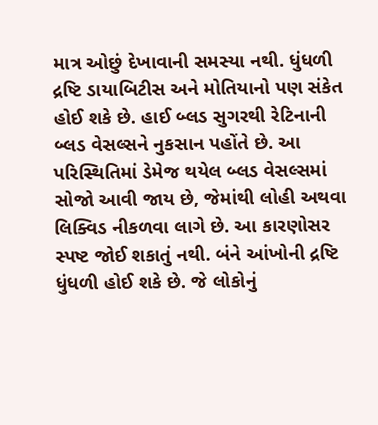માત્ર ઓછું દેખાવાની સમસ્યા નથી. ધુંધળી દ્રષ્ટિ ડાયાબિટીસ અને મોતિયાનો પણ સંકેત હોઈ શકે છે. હાઈ બ્લડ સુગરથી રેટિનાની બ્લડ વેસલ્સને નુકસાન પહોંતે છે. આ પરિસ્થિતિમાં ડેમેજ થયેલ બ્લડ વેસલ્સમાં સોજો આવી જાય છે, જેમાંથી લોહી અથવા લિક્વિડ નીકળવા લાગે છે. આ કારણોસર સ્પષ્ટ જોઈ શકાતું નથી. બંને આંખોની દ્રષ્ટિ ધુંધળી હોઈ શકે છે. જે લોકોનું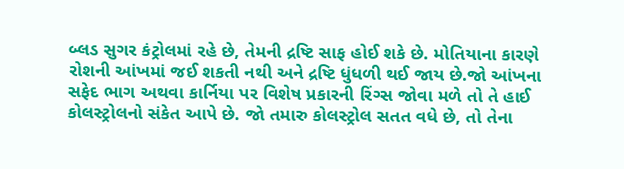બ્લડ સુગર કંટ્રોલમાં રહે છે, તેમની દ્રષ્ટિ સાફ હોઈ શકે છે. મોતિયાના કારણે રોશની આંખમાં જઈ શકતી નથી અને દ્રષ્ટિ ધુંધળી થઈ જાય છે.જો આંખના સફેદ ભાગ અથવા કાર્નિયા પર વિશેષ પ્રકારની રિંગ્સ જોવા મળે તો તે હાઈ કોલસ્ટ્રોલનો સંકેત આપે છે. જો તમારુ કોલસ્ટ્રોલ સતત વધે છે, તો તેના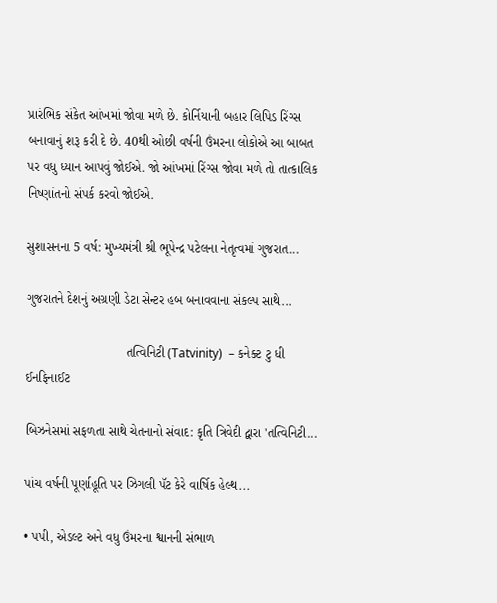પ્રારંભિક સંકેત આંખમાં જોવા મળે છે. કોર્નિયાની બહાર લિપિડ રિંગ્સ બનાવાનું શરૂ કરી દે છે. 40થી ઓછી વર્ષની ઉંમરના લોકોએ આ બાબત પર વધુ ધ્યાન આપવું જોઈએ. જો આંખમાં રિંગ્સ જોવા મળે તો તાત્કાલિક નિષ્ણાંતનો સંપર્ક કરવો જોઈએ.

સુશાસનના 5 વર્ષ: મુખ્યમંત્રી શ્રી ભૂપેન્દ્ર પટેલના નેતૃત્વમાં ગુજરાત...

ગુજરાતને દેશનું અગ્રણી ડેટા સેન્ટર હબ બનાવવાના સંકલ્પ સાથે...

                            તત્વિનિટી (Tatvinity)  – કનેક્ટ ટુ ધી ઈનફિનાઈટ

બિઝનેસમાં સફળતા સાથે ચેતનાનો સંવાદ: કૃતિ ત્રિવેદી દ્વારા 'તત્વિનિટી...

પાંચ વર્ષની પૂર્ણાહૂતિ પર ઝિગલી પૅટ કેરે વાર્ષિક હેલ્થ...

• પપી, એડલ્ટ અને વધુ ઉંમરના શ્વાનની સંભાળ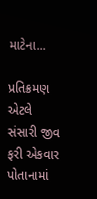માટેના...

પ્રતિક્રમણ એટલે સંસારી જીવ ફરી એકવાર પોતાનામાં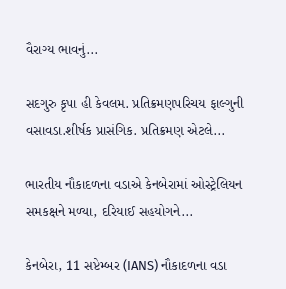વૈરાગ્ય ભાવનું...

સદગુરુ કૃપા હી કેવલમ. પ્રતિક્રમણપરિચય ફાલ્ગુની વસાવડા.શીર્ષક પ્રાસંગિક. પ્રતિક્રમણ એટલે...

ભારતીય નૌકાદળના વડાએ કેનબેરામાં ઓસ્ટ્રેલિયન સમકક્ષને મળ્યા, દરિયાઈ સહયોગને...

કેનબેરા, 11 સપ્ટેમ્બર (IANS) નૌકાદળના વડા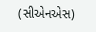(સીએનએસ)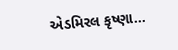એડમિરલ કૃષ્ણા...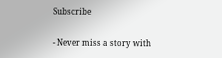Subscribe

- Never miss a story with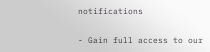notifications

- Gain full access to our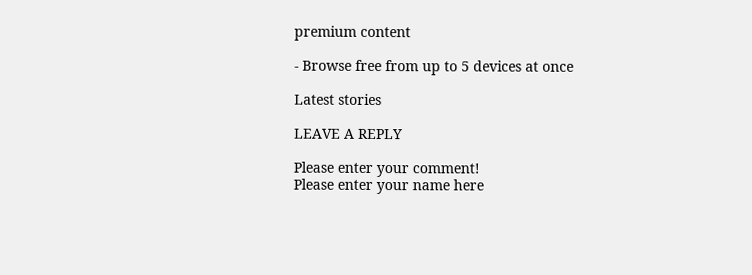premium content

- Browse free from up to 5 devices at once

Latest stories

LEAVE A REPLY

Please enter your comment!
Please enter your name here